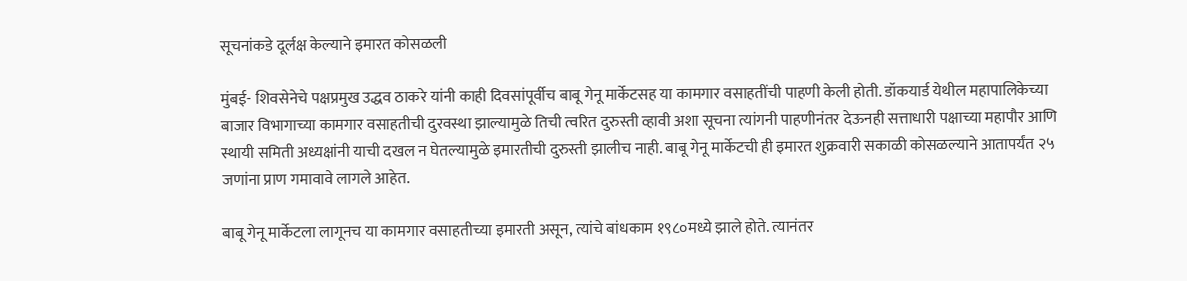सूचनांकडे दूर्लक्ष केल्याने इमारत कोसळली

मुंबई- शिवसेनेचे पक्षप्रमुख उद्धव ठाकरे यांनी काही दिवसांपूर्वीच बाबू गेनू मार्केटसह या कामगार वसाहतींची पाहणी केली होती. डॉकयार्ड येथील महापालिकेच्या बाजार विभागाच्या कामगार वसाहतीची दुरवस्था झाल्यामुळे तिची त्वरित दुरुस्ती व्हावी अशा सूचना त्यांगनी पाहणीनंतर देऊनही सत्ताधारी पक्षाच्या महापौर आणि स्थायी समिती अध्यक्षांनी याची दखल न घेतल्यामुळे इमारतीची दुरुस्ती झालीच नाही. बाबू गेनू मार्केटची ही इमारत शुक्रवारी सकाळी कोसळल्याने आतापर्यंत २५ जणांना प्राण गमावावे लागले आहेत.

बाबू गेनू मार्केटला लागूनच या कामगार वसाहतीच्या इमारती असून, त्यांचे बांधकाम १९८०मध्ये झाले होते. त्यानंतर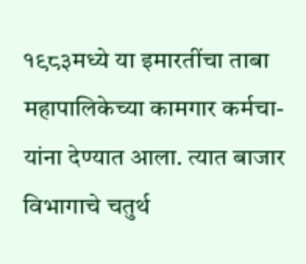१९८३मध्ये या इमारतींचा ताबा महापालिकेच्या कामगार कर्मचा-यांना देण्यात आला. त्यात बाजार विभागाचे चतुर्थ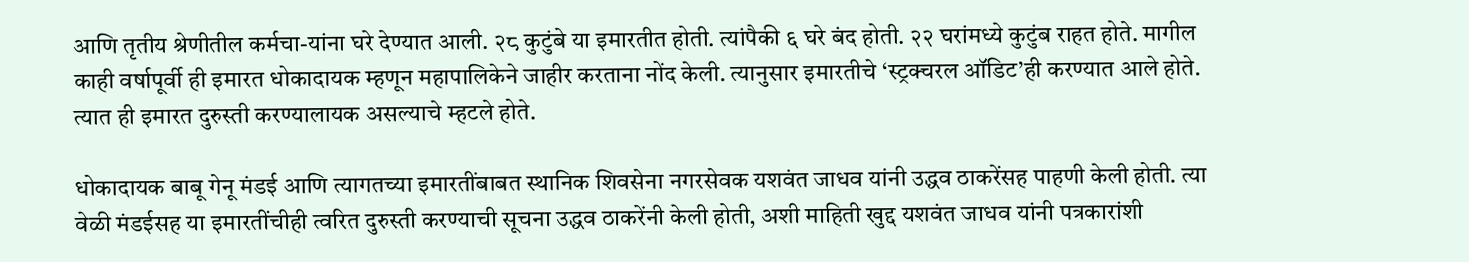आणि तृतीय श्रेणीतील कर्मचा-यांना घरे देण्यात आली. २८ कुटुंबे या इमारतीत होती. त्यांपैकी ६ घरे बंद होती. २२ घरांमध्ये कुटुंब राहत होते. मागील काही वर्षापूर्वी ही इमारत धोकादायक म्हणून महापालिकेने जाहीर करताना नोंद केली. त्यानुसार इमारतीचे ‘स्ट्रक्चरल ऑडिट’ही करण्यात आले होते. त्यात ही इमारत दुरुस्ती करण्यालायक असल्याचे म्हटले होते.

धोकादायक बाबू गेनू मंडई आणि त्यागतच्या इमारतींबाबत स्थानिक शिवसेना नगरसेवक यशवंत जाधव यांनी उद्धव ठाकरेंसह पाहणी केली होती. त्या वेळी मंडईसह या इमारतींचीही त्वरित दुरुस्ती करण्याची सूचना उद्धव ठाकरेंनी केली होती, अशी माहिती खुद्द यशवंत जाधव यांनी पत्रकारांशी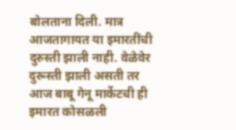बोलताना दिली. मात्र आजतागायत या इमारतींची दुरुस्ती झाली नाही. वेळेवेर दुरूस्ती झाली असती तर आज बाबू गेनू मार्केटची ही इमारत कोसळली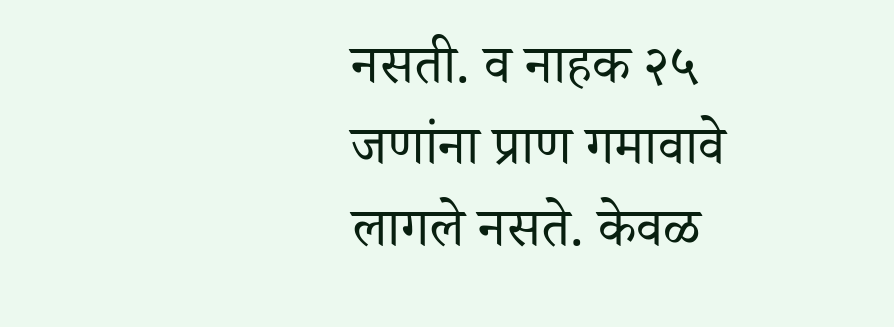नसती. व नाहक २५ जणांना प्राण गमावावे लागले नसते. केवळ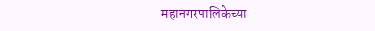महानगरपालिकेच्या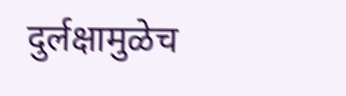दुर्लक्षामुळेच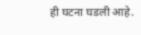ही घटना घडली आहे.